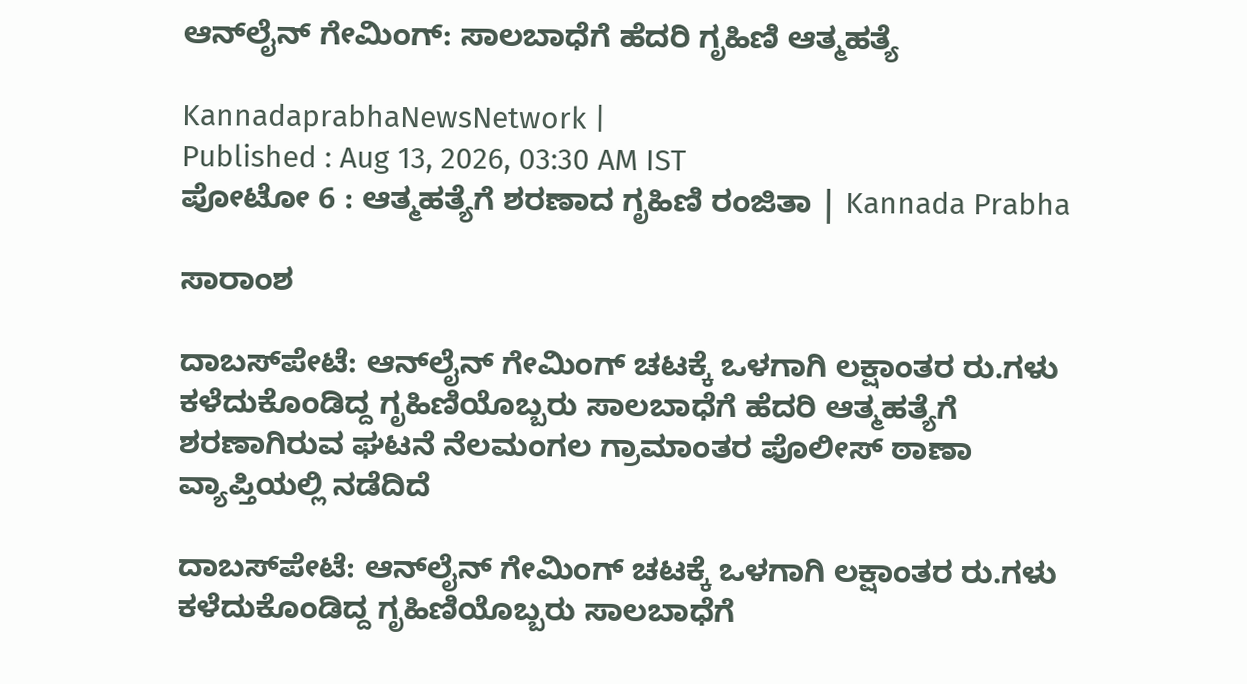ಆನ್‍ಲೈನ್ ಗೇಮಿಂಗ್‌: ಸಾಲಬಾಧೆಗೆ ಹೆದರಿ ಗೃಹಿಣಿ ಆತ್ಮಹತ್ಯೆ

KannadaprabhaNewsNetwork |
Published : Aug 13, 2026, 03:30 AM IST
ಪೋಟೋ 6 : ಆತ್ಮಹತ್ಯೆಗೆ ಶರಣಾದ ಗೃಹಿಣಿ ರಂಜಿತಾ | Kannada Prabha

ಸಾರಾಂಶ

ದಾಬಸ್‍ಪೇಟೆ: ಆನ್‍ಲೈನ್ ಗೇಮಿಂಗ್ ಚಟಕ್ಕೆ ಒಳಗಾಗಿ ಲಕ್ಷಾಂತರ ರು.ಗಳು ಕಳೆದುಕೊಂಡಿದ್ದ ಗೃಹಿಣಿಯೊಬ್ಬರು ಸಾಲಬಾಧೆಗೆ ಹೆದರಿ ಆತ್ಮಹತ್ಯೆಗೆ ಶರಣಾಗಿರುವ ಘಟನೆ ನೆಲಮಂಗಲ ಗ್ರಾಮಾಂತರ ಪೊಲೀಸ್ ಠಾಣಾ ವ್ಯಾಪ್ತಿಯಲ್ಲಿ ನಡೆದಿದೆ

ದಾಬಸ್‍ಪೇಟೆ: ಆನ್‍ಲೈನ್ ಗೇಮಿಂಗ್ ಚಟಕ್ಕೆ ಒಳಗಾಗಿ ಲಕ್ಷಾಂತರ ರು.ಗಳು ಕಳೆದುಕೊಂಡಿದ್ದ ಗೃಹಿಣಿಯೊಬ್ಬರು ಸಾಲಬಾಧೆಗೆ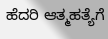ಹೆದರಿ ಆತ್ಮಹತ್ಯೆಗೆ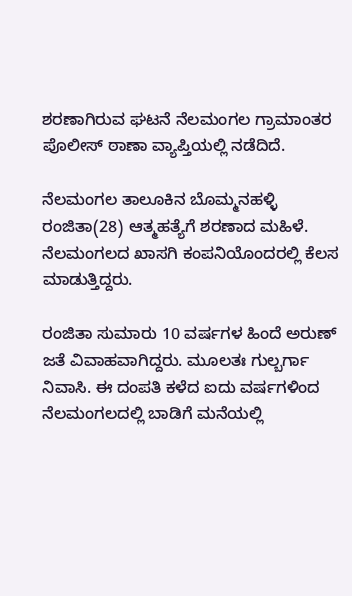ಶರಣಾಗಿರುವ ಘಟನೆ ನೆಲಮಂಗಲ ಗ್ರಾಮಾಂತರ ಪೊಲೀಸ್ ಠಾಣಾ ವ್ಯಾಪ್ತಿಯಲ್ಲಿ ನಡೆದಿದೆ.

ನೆಲಮಂಗಲ ತಾಲೂಕಿನ ಬೊಮ್ಮನಹಳ್ಳಿ ರಂಜಿತಾ(28) ಆತ್ಮಹತ್ಯೆಗೆ ಶರಣಾದ ಮಹಿಳೆ. ನೆಲಮಂಗಲದ ಖಾಸಗಿ ಕಂಪನಿಯೊಂದರಲ್ಲಿ ಕೆಲಸ ಮಾಡುತ್ತಿದ್ದರು.

ರಂಜಿತಾ ಸುಮಾರು 10 ವರ್ಷಗಳ ಹಿಂದೆ ಅರುಣ್ ಜತೆ ವಿವಾಹವಾಗಿದ್ದರು. ಮೂಲತಃ ಗುಲ್ಬರ್ಗಾ ನಿವಾಸಿ. ಈ ದಂಪತಿ ಕಳೆದ ಐದು ವರ್ಷಗಳಿಂದ ನೆಲಮಂಗಲದಲ್ಲಿ ಬಾಡಿಗೆ ಮನೆಯಲ್ಲಿ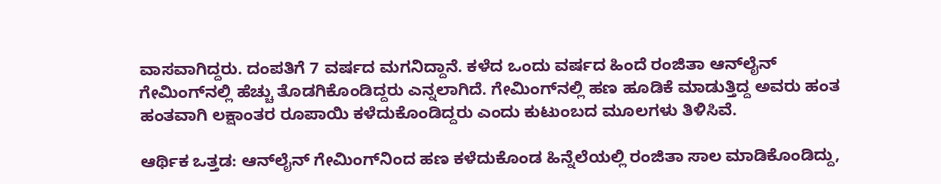ವಾಸವಾಗಿದ್ದರು. ದಂಪತಿಗೆ 7 ವರ್ಷದ ಮಗನಿದ್ದಾನೆ. ಕಳೆದ ಒಂದು ವರ್ಷದ ಹಿಂದೆ ರಂಜಿತಾ ಆನ್‍ಲೈನ್ ಗೇಮಿಂಗ್‍ನಲ್ಲಿ ಹೆಚ್ಚು ತೊಡಗಿಕೊಂಡಿದ್ದರು ಎನ್ನಲಾಗಿದೆ. ಗೇಮಿಂಗ್‍ನಲ್ಲಿ ಹಣ ಹೂಡಿಕೆ ಮಾಡುತ್ತಿದ್ದ ಅವರು ಹಂತ ಹಂತವಾಗಿ ಲಕ್ಷಾಂತರ ರೂಪಾಯಿ ಕಳೆದುಕೊಂಡಿದ್ದರು ಎಂದು ಕುಟುಂಬದ ಮೂಲಗಳು ತಿಳಿಸಿವೆ.

ಆರ್ಥಿಕ ಒತ್ತಡ: ಆನ್‍ಲೈನ್ ಗೇಮಿಂಗ್‍ನಿಂದ ಹಣ ಕಳೆದುಕೊಂಡ ಹಿನ್ನೆಲೆಯಲ್ಲಿ ರಂಜಿತಾ ಸಾಲ ಮಾಡಿಕೊಂಡಿದ್ದು,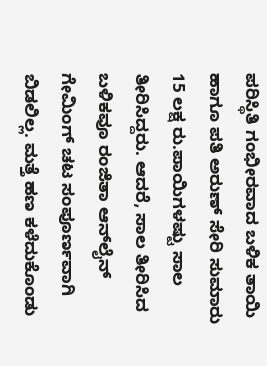ಪರಿಸ್ಥಿತಿ ಗಂಭೀರವಾದ ಬಳಿಕ ತಾಯಿ ಹಾಗೂ ಪತಿ ಅರುಣ್ ಸೇರಿ ಸುಮಾರು 15 ಲಕ್ಷ ರು.ಪಾಯಿಗಳಷ್ಟು ಸಾಲ ತೀರಿಸಿದ್ದರು. ಆದರೆ, ಸಾಲ ತೀರಿಸಿದ ಬಳಿಕವೂ ರಂಜಿತಾ ಆನ್‍ಲೈನ್ ಗೇಮಿಂಗ್ ಚಟ ಸಂಪೂರ್ಣವಾಗಿ ಬಿಡಲಿಲ್ಲ. ಮತ್ತೆ ಹಣ ಕಳೆದುಕೊಂಡು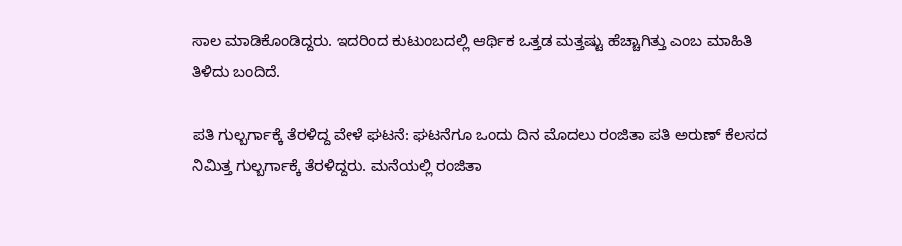ಸಾಲ ಮಾಡಿಕೊಂಡಿದ್ದರು. ಇದರಿಂದ ಕುಟುಂಬದಲ್ಲಿ ಆರ್ಥಿಕ ಒತ್ತಡ ಮತ್ತಷ್ಟು ಹೆಚ್ಚಾಗಿತ್ತು ಎಂಬ ಮಾಹಿತಿ ತಿಳಿದು ಬಂದಿದೆ.

ಪತಿ ಗುಲ್ಬರ್ಗಾಕ್ಕೆ ತೆರಳಿದ್ದ ವೇಳೆ ಘಟನೆ: ಘಟನೆಗೂ ಒಂದು ದಿನ ಮೊದಲು ರಂಜಿತಾ ಪತಿ ಅರುಣ್ ಕೆಲಸದ ನಿಮಿತ್ತ ಗುಲ್ಬರ್ಗಾಕ್ಕೆ ತೆರಳಿದ್ದರು. ಮನೆಯಲ್ಲಿ ರಂಜಿತಾ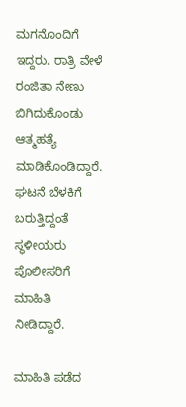ಮಗನೊಂದಿಗೆ ಇದ್ದರು. ರಾತ್ರಿ ವೇಳೆ ರಂಜಿತಾ ನೇಣು ಬಿಗಿದುಕೊಂಡು ಆತ್ಮಹತ್ಯೆ ಮಾಡಿಕೊಂಡಿದ್ದಾರೆ. ಘಟನೆ ಬೆಳಕಿಗೆ ಬರುತ್ತಿದ್ದಂತೆ ಸ್ಥಳೀಯರು ಪೊಲೀಸರಿಗೆ ಮಾಹಿತಿ ನೀಡಿದ್ದಾರೆ.

ಮಾಹಿತಿ ಪಡೆದ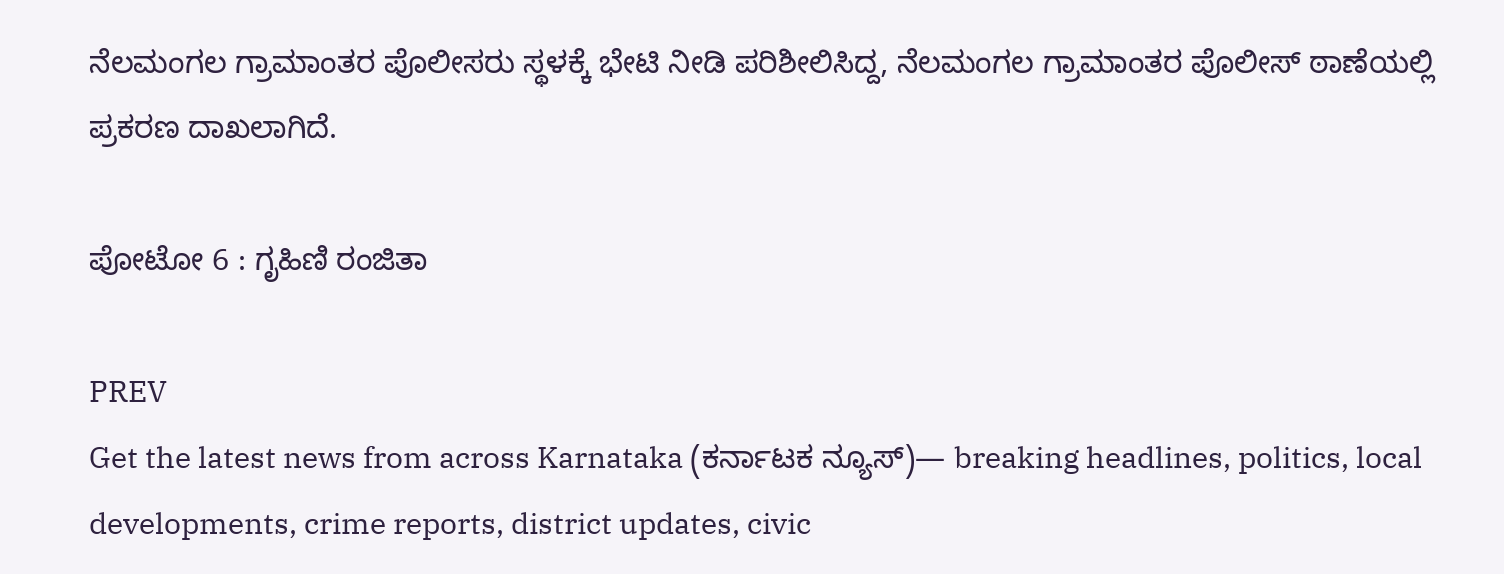ನೆಲಮಂಗಲ ಗ್ರಾಮಾಂತರ ಪೊಲೀಸರು ಸ್ಥಳಕ್ಕೆ ಭೇಟಿ ನೀಡಿ ಪರಿಶೀಲಿಸಿದ್ದ, ನೆಲಮಂಗಲ ಗ್ರಾಮಾಂತರ ಪೊಲೀಸ್ ಠಾಣೆಯಲ್ಲಿ ಪ್ರಕರಣ ದಾಖಲಾಗಿದೆ.

ಪೋಟೋ 6 : ಗೃಹಿಣಿ ರಂಜಿತಾ

PREV
Get the latest news from across Karnataka (ಕರ್ನಾಟಕ ನ್ಯೂಸ್)— breaking headlines, politics, local developments, crime reports, district updates, civic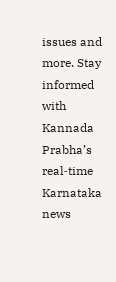issues and more. Stay informed with Kannada Prabha’s real‑time Karnataka news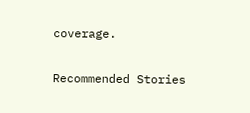coverage.

Recommended Stories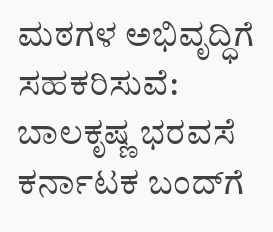ಮಠಗಳ ಅಭಿವೃದ್ಧಿಗೆ ಸಹಕರಿಸುವೆ: ಬಾಲಕೃಷ್ಣ ಭರವಸೆ
ಕರ್ನಾಟಕ ಬಂದ್‌ಗೆ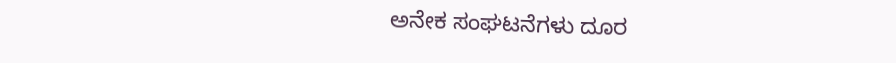ಅನೇಕ ಸಂಘಟನೆಗಳು ದೂರ